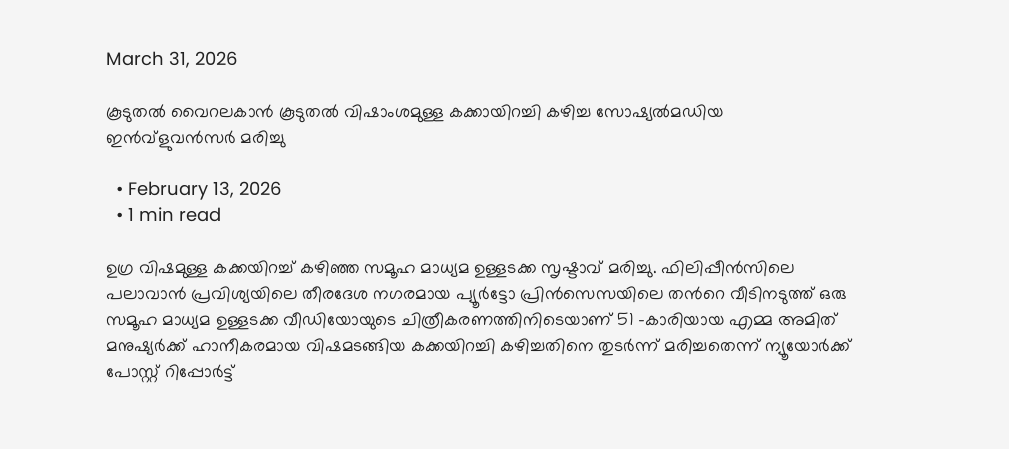March 31, 2026

കൂടുതല്‍ വൈറലകാന്‍ കൂടുതല്‍ വിഷാംശമുള്ള കക്കായിറച്ചി കഴിച്ച സോഷ്യല്‍മഡിയ ഇന്‍വ്‌ളുവന്‍സര്‍ മരിച്ചു

  • February 13, 2026
  • 1 min read

ഉഗ്ര വിഷമുള്ള കക്കയിറച്ച് കഴിഞ്ഞ സമൂഹ മാധ്യമ ഉള്ളടക്ക സൃഷ്ടാവ് മരിച്ചു. ഫിലിപ്പീൻസിലെ പലാവാൻ പ്രവിശ്യയിലെ തീരദേശ നഗരമായ പ്യൂർട്ടോ പ്രിൻസെസയിലെ തന്‍റെ വീടിനടുത്ത് ഒരു സമൂഹ മാധ്യമ ഉള്ളടക്ക വീഡിയോയുടെ ചിത്രീകരണത്തിനിടെയാണ് 51 -കാരിയായ എമ്മ അമിത് മനുഷ്യർക്ക് ഹാനീകരമായ വിഷമടങ്ങിയ കക്കയിറച്ചി കഴിച്ചതിനെ തുടർന്ന് മരിച്ചതെന്ന് ന്യൂയോർക്ക് പോസ്റ്റ് റിപ്പോർട്ട്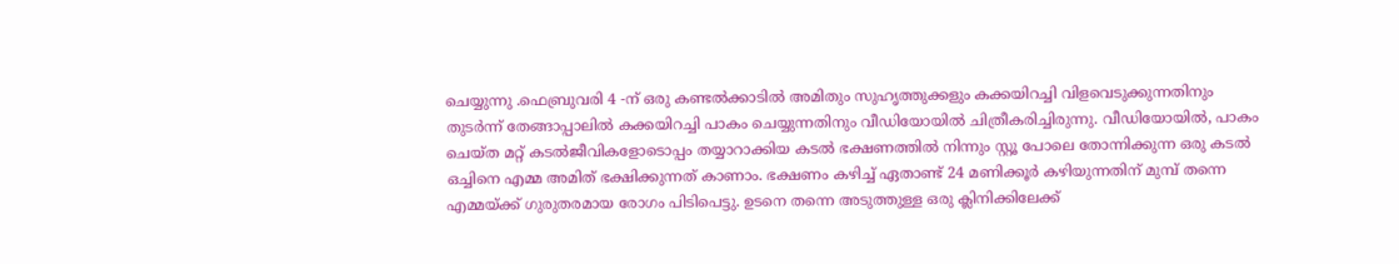ചെയ്യുന്നു .ഫെബ്രുവരി 4 -ന് ഒരു കണ്ടൽക്കാടിൽ അമിതും സുഹൃത്തുക്കളും കക്കയിറച്ചി വിളവെടുക്കുന്നതിനും തുടർന്ന് തേങ്ങാപ്പാലിൽ കക്കയിറച്ചി പാകം ചെയ്യുന്നതിനും വീഡിയോയിൽ ചിത്രീകരിച്ചിരുന്നു. വീഡിയോയിൽ, പാകം ചെയ്ത മറ്റ് കടൽജീവികളോടൊപ്പം തയ്യാറാക്കിയ കടൽ ഭക്ഷണത്തിൽ നിന്നും സ്റ്റൂ പോലെ തോന്നിക്കുന്ന ഒരു കടൽ ഒച്ചിനെ എമ്മ അമിത് ഭക്ഷിക്കുന്നത് കാണാം. ഭക്ഷണം കഴിച്ച് ഏതാണ്ട് 24 മണിക്കൂർ കഴിയുന്നതിന് മുമ്പ് തന്നെ എമ്മയ്ക്ക് ഗുരുതരമായ രോഗം പിടിപെട്ടു. ഉടനെ തന്നെ അടുത്തുള്ള ഒരു ക്ലിനിക്കിലേക്ക്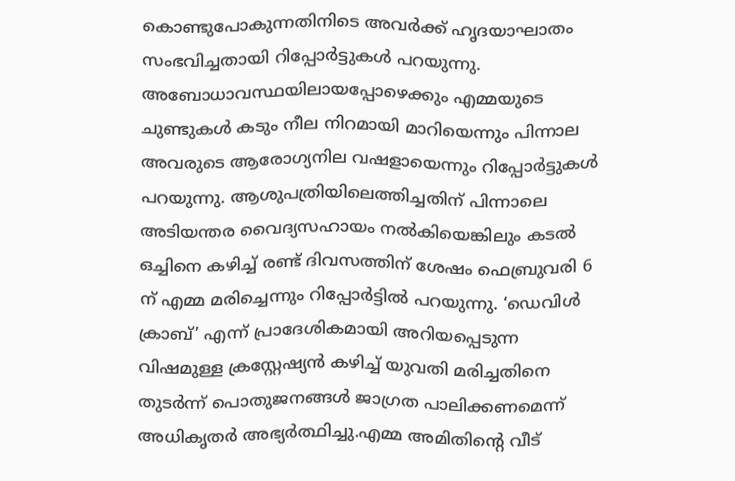കൊണ്ടുപോകുന്നതിനിടെ അവർക്ക് ഹൃദയാഘാതം സംഭവിച്ചതായി റിപ്പോർട്ടുകൾ പറയുന്നു. അബോധാവസ്ഥയിലായപ്പോഴെക്കും എമ്മയുടെ ചുണ്ടുകൾ കടും നീല നിറമായി മാറിയെന്നും പിന്നാല അവരുടെ ആരോഗ്യനില വഷളായെന്നും റിപ്പോർട്ടുകൾ പറയുന്നു. ആശുപത്രിയിലെത്തിച്ചതിന് പിന്നാലെ അടിയന്തര വൈദ്യസഹായം നൽകിയെങ്കിലും കടൽ ഒച്ചിനെ കഴിച്ച് രണ്ട് ദിവസത്തിന് ശേഷം ഫെബ്രുവരി 6 ന് എമ്മ മരിച്ചെന്നും റിപ്പോര്‍ട്ടിൽ പറയുന്നു. ‘ഡെവിൾ ക്രാബ്’ എന്ന് പ്രാദേശികമായി അറിയപ്പെടുന്ന വിഷമുള്ള ക്രസ്റ്റേഷ്യൻ കഴിച്ച് യുവതി മരിച്ചതിനെ തുടർന്ന് പൊതുജനങ്ങൾ ജാഗ്രത പാലിക്കണമെന്ന് അധികൃതർ അഭ്യർത്ഥിച്ചു.എമ്മ അമിതിന്‍റെ വീട്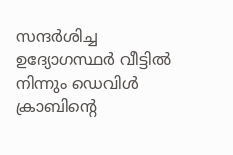സന്ദർശിച്ച ഉദ്യോഗസ്ഥർ വീട്ടിൽ നിന്നും ഡെവിൾ ക്രാബിന്‍റെ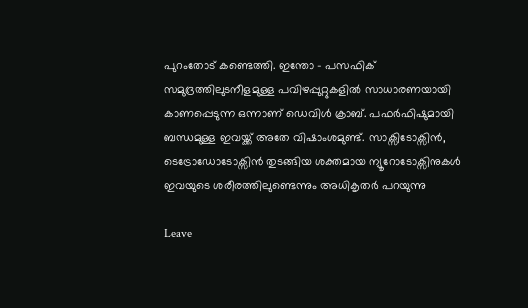പുറംതോട് കണ്ടെത്തി. ഇന്തോ – പസഫിക് സമുദ്രത്തിലുടനീളമുള്ള പവിഴപ്പുറ്റുകളിൽ സാധാരണയായി കാണപ്പെടുന്ന ഒന്നാണ് ഡെവിൾ ക്രാബ്. പഫർഫിഷുമായി ബന്ധമുള്ള ഇവയ്ക്ക് അതേ വിഷാംശമുണ്ട്. സാക്സിടോക്സിൻ, ടെട്രോഡോടോക്സിൻ തുടങ്ങിയ ശക്തമായ ന്യൂറോടോക്സിനുകൾ ഇവയുടെ ശരീരത്തിലുണ്ടെന്നും അധികൃതർ പറയുന്നു

Leave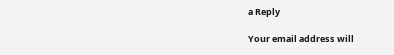a Reply

Your email address will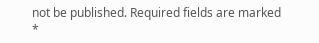not be published. Required fields are marked *